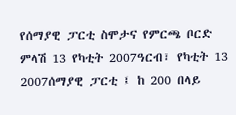የሰማያዊ ፓርቲ ስሞታና የምርጫ ቦርድ ምላሽ 13 የካቲት 2007ዓርብ፣ የካቲት 13 2007ሰማያዊ ፓርቲ ፤ ከ 200 በላይ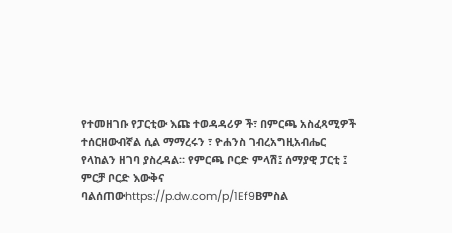የተመዘገቡ የፓርቲው እጩ ተወዳዳሪዎ ች፣ በምርጫ አስፈጻሚዎች ተሰርዘውብኛል ሲል ማማረሩን ፣ ዮሐንስ ገብረአግዚአብሔር የላከልን ዘገባ ያስረዳል። የምርጫ ቦርድ ምላሽ፤ ሰማያዊ ፓርቲ ፤ ምርቻ ቦርድ እውቅና ባልሰጠውhttps://p.dw.com/p/1Ef9Bምስል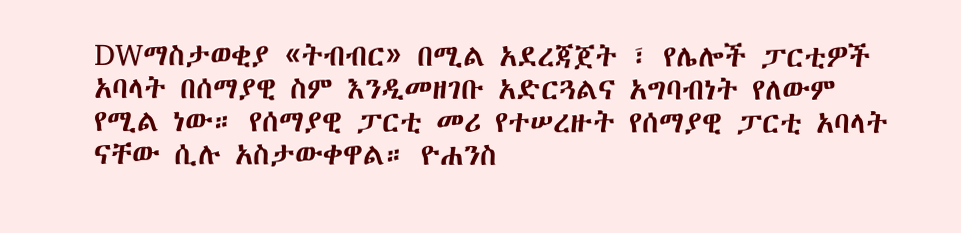DWማስታወቂያ «ትብብር» በሚል አደረጃጀት ፣ የሌሎች ፓርቲዎች አባላት በሰማያዊ ስም እንዲመዘገቡ አድርጓልና አግባብነት የለውም የሚል ነው። የሰማያዊ ፓርቲ መሪ የተሠረዙት የሰማያዊ ፓርቲ አባላት ናቸው ሲሉ አስታውቀዋል። ዮሐንስ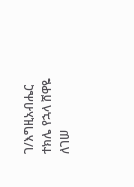ገ/እግዚአብሔር ተክሌ የኋላ ሸዋዬ ለገሠ